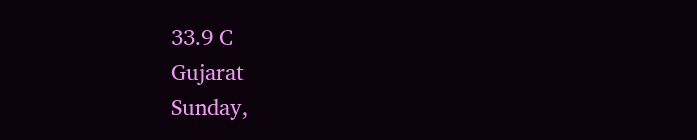33.9 C
Gujarat
Sunday,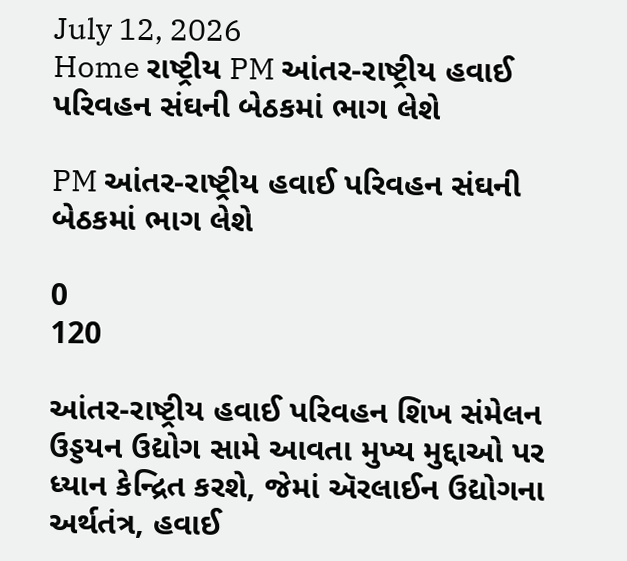July 12, 2026
Home રાષ્ટ્રીય PM આંતર-રાષ્ટ્રીય હવાઈ પરિવહન સંઘની બેઠકમાં ભાગ લેશે

PM આંતર-રાષ્ટ્રીય હવાઈ પરિવહન સંઘની બેઠકમાં ભાગ લેશે

0
120

આંતર-રાષ્ટ્રીય હવાઈ પરિવહન શિખ સંમેલન ઉડ્ડયન ઉદ્યોગ સામે આવતા મુખ્ય મુદ્દાઓ પર ધ્યાન કેન્દ્રિત કરશે, જેમાં ઍરલાઈન ઉદ્યોગના અર્થતંત્ર, હવાઈ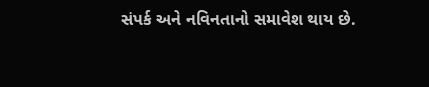સંપર્ક અને નવિનતાનો સમાવેશ થાય છે.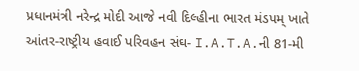પ્રધાનમંત્રી નરેન્દ્ર મોદી આજે નવી દિલ્હીના ભારત મંડપમ્ ખાતે આંતર-રાષ્ટ્રીય હવાઈ પરિવહન સંઘ- I.A.T.A.ની 81-મી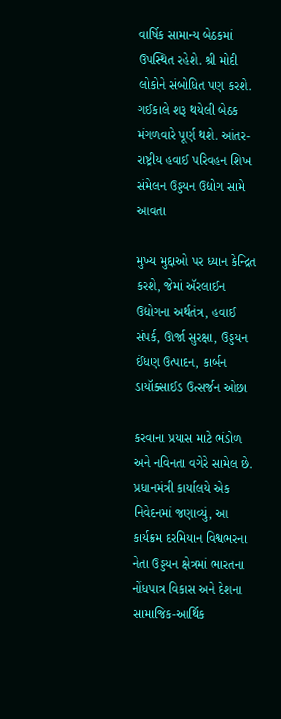વાર્ષિક સામાન્ય બેઠકમાં ઉપસ્થિત રહેશે. શ્રી મોદી લોકોને સંબોધિત પણ કરશે. ગઈકાલે શરૂ થયેલી બેઠક મંગળવારે પૂર્ણ થશે. આંતર-રાષ્ટ્રીય હવાઈ પરિવહન શિખ સંમેલન ઉડ્ડયન ઉદ્યોગ સામે આવતા

મુખ્ય મુદ્દાઓ પર ધ્યાન કેન્દ્રિત કરશે, જેમાં ઍરલાઈન ઉદ્યોગના અર્થતંત્ર, હવાઈ સંપર્ક, ઊર્જા સુરક્ષા, ઉડ્ડયન ઈંધણ ઉત્પાદન, કાર્બન ડાયૉક્સાઈડ ઉત્સર્જન ઓછા

કરવાના પ્રયાસ માટે ભંડોળ અને નવિનતા વગેરે સામેલ છે. પ્રધાનમંત્રી કાર્યાલયે એક નિવેદનમાં જણાવ્યું, આ કાર્યક્રમ દરમિયાન વિશ્વભરના નેતા ઉડ્ડયન ક્ષેત્રમાં ભારતના નોંધપાત્ર વિકાસ અને દેશના સામાજિક-આર્થિક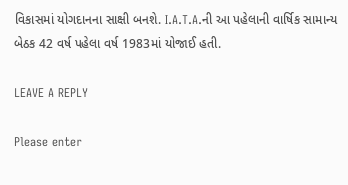વિકાસમાં યોગદાનના સાક્ષી બનશે. I.A.T.A.ની આ પહેલાની વાર્ષિક સામાન્ય બેઠક 42 વર્ષ પહેલા વર્ષ 1983માં યોજાઈ હતી.

LEAVE A REPLY

Please enter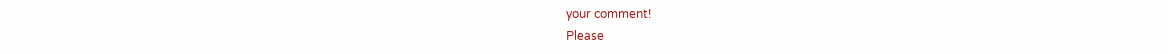your comment!
Please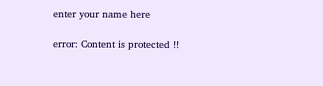enter your name here

error: Content is protected !!